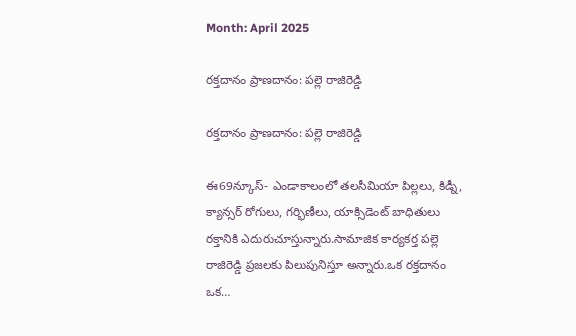Month: April 2025

రక్తదానం ప్రాణదానం: పల్లె రాజిరెడ్డి

రక్తదానం ప్రాణదానం: పల్లె రాజిరెడ్డి

ఈ69న్కూస్- ఎండాకాలంలో తలసీమియా పిల్లలు, కిడ్నీ, క్యాన్సర్ రోగులు, గర్భిణీలు, యాక్సిడెంట్ బాధితులు రక్తానికి ఎదురుచూస్తున్నారు.సామాజిక కార్యకర్త పల్లె రాజిరెడ్డి ప్రజలకు పిలుపునిస్తూ అన్నారు.ఒక రక్తదానం ఒక…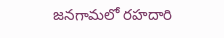జనగామలో రహదారి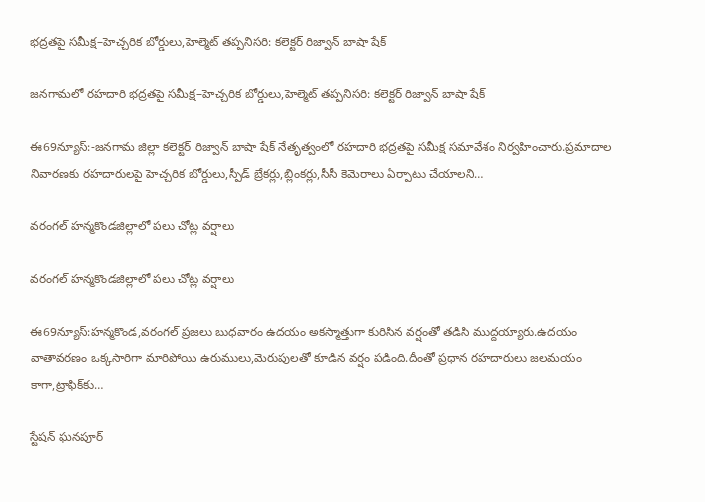భద్రతపై సమీక్ష–హెచ్చరిక బోర్డులు,హెల్మెట్ తప్పనిసరి: కలెక్టర్ రిజ్వాన్ బాషా షేక్

జనగామలో రహదారి భద్రతపై సమీక్ష–హెచ్చరిక బోర్డులు,హెల్మెట్ తప్పనిసరి: కలెక్టర్ రిజ్వాన్ బాషా షేక్

ఈ69న్యూస్:-జనగామ జిల్లా కలెక్టర్ రిజ్వాన్ బాషా షేక్ నేతృత్వంలో రహదారి భద్రతపై సమీక్ష సమావేశం నిర్వహించారు.ప్రమాదాల నివారణకు రహదారులపై హెచ్చరిక బోర్డులు,స్పీడ్ బ్రేకర్లు,బ్లింకర్లు,సీసీ కెమెరాలు ఏర్పాటు చేయాలని…

వరంగల్‌ హన్మకొండజిల్లాలో పలు చోట్ల వర్షాలు

వరంగల్‌ హన్మకొండజిల్లాలో పలు చోట్ల వర్షాలు

ఈ69న్యూస్:హన్మకొండ,వరంగల్‌ ప్రజలు బుధవారం ఉదయం అకస్మాత్తుగా కురిసిన వర్షంతో తడిసి ముద్దయ్యారు.ఉదయం వాతావరణం ఒక్కసారిగా మారిపోయి ఉరుములు,మెరుపులతో కూడిన వర్షం పడింది.దీంతో ప్రధాన రహదారులు జలమయం కాగా,ట్రాఫిక్‌కు…

స్టేషన్ ఘనపూర్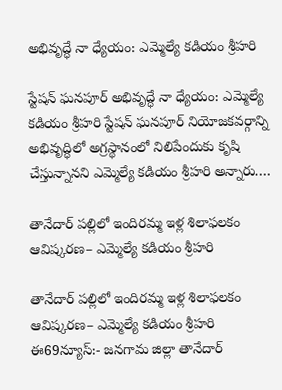అభివృద్ధే నా ధ్యేయం: ఎమ్మెల్యే కడియం శ్రీహరి

స్టేషన్ ఘనపూర్ అభివృద్ధే నా ధ్యేయం: ఎమ్మెల్యే కడియం శ్రీహరి స్టేషన్ ఘనపూర్ నియోజకవర్గాన్ని అభివృద్ధిలో అగ్రస్థానంలో నిలిపేందుకు కృషి చేస్తున్నానని ఎమ్మెల్యే కడియం శ్రీహరి అన్నారు.…

తానేదార్ పల్లిలో ఇందిరమ్మ ఇళ్ల శిలాఫలకం ఆవిష్కరణ– ఎమ్మెల్యే కడియం శ్రీహరి

తానేదార్ పల్లిలో ఇందిరమ్మ ఇళ్ల శిలాఫలకం ఆవిష్కరణ– ఎమ్మెల్యే కడియం శ్రీహరి ఈ69న్యూస్:- జనగామ జిల్లా తానేదార్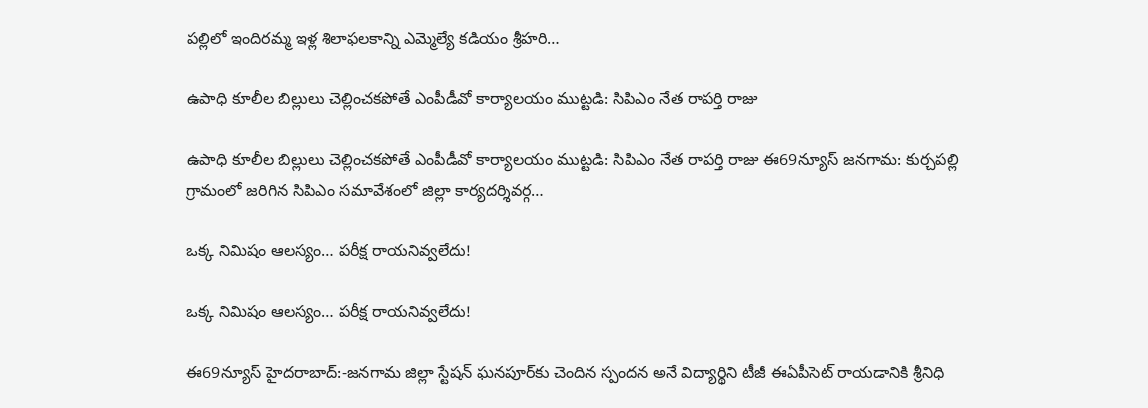పల్లిలో ఇందిరమ్మ ఇళ్ల శిలాఫలకాన్ని ఎమ్మెల్యే కడియం శ్రీహరి…

ఉపాధి కూలీల బిల్లులు చెల్లించకపోతే ఎంపీడీవో కార్యాలయం ముట్టడి: సిపిఎం నేత రాపర్తి రాజు

ఉపాధి కూలీల బిల్లులు చెల్లించకపోతే ఎంపీడీవో కార్యాలయం ముట్టడి: సిపిఎం నేత రాపర్తి రాజు ఈ69న్యూస్ జనగామ: కుర్చపల్లి గ్రామంలో జరిగిన సిపిఎం సమావేశంలో జిల్లా కార్యదర్శివర్గ…

ఒక్క నిమిషం ఆలస్యం… పరీక్ష రాయనివ్వలేదు!

ఒక్క నిమిషం ఆలస్యం… పరీక్ష రాయనివ్వలేదు!

ఈ69న్యూస్ హైదరాబాద్:-జనగామ జిల్లా స్టేషన్ ఘనపూర్‌కు చెందిన స్పందన అనే విద్యార్థిని టీజీ ఈఏపీసెట్ రాయడానికి శ్రీనిధి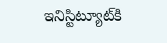ఇనిస్టిట్యూట్‌కి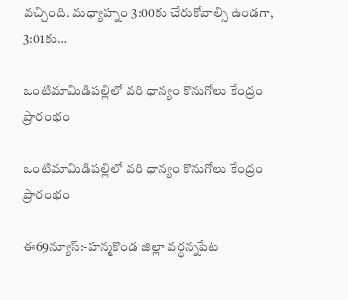వచ్చింది. మధ్యాహ్నం 3:00కు చేరుకోవాల్సి ఉండగా, 3:01కు…

ఒంటిమామిడిపల్లిలో వరి ధాన్యం కొనుగోలు కేంద్రం ప్రారంభం

ఒంటిమామిడిపల్లిలో వరి ధాన్యం కొనుగోలు కేంద్రం ప్రారంభం

ఈ69న్యూస్:-హన్మకొండ జిల్లా వర్ధన్నపేట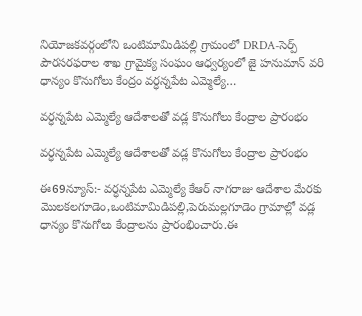నియోజకవర్గంలోని ఒంటిమామిడిపల్లి గ్రామంలో DRDA-సెర్ప్ పౌరసరఫరాల శాఖ గ్రామైక్య సంఘం ఆధ్వర్యంలో జై హనుమాన్ వరి ధాన్యం కొనుగోలు కేంద్రం వర్ధన్నపేట ఎమ్మెల్యే…

వర్ధన్నపేట ఎమ్మెల్యే ఆదేశాలతో వడ్ల కొనుగోలు కేంద్రాల ప్రారంభం

వర్ధన్నపేట ఎమ్మెల్యే ఆదేశాలతో వడ్ల కొనుగోలు కేంద్రాల ప్రారంభం

ఈ69న్యూస్:- వర్ధన్నపేట ఎమ్మెల్యే కేఆర్ నాగరాజు ఆదేశాల మేరకు మొలకలగూడెం,ఒంటిమామిడిపల్లి,పెరుమల్లగూడెం గ్రామాల్లో వడ్ల ధాన్యం కొనుగోలు కేంద్రాలను ప్రారంభించారు.ఈ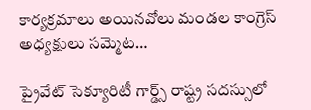కార్యక్రమాలు అయినవోలు మండల కాంగ్రెస్ అధ్యక్షులు సమ్మెట…

ప్రైవేట్‌ సెక్యూరిటీ గార్డ్స్‌ రాష్ట్ర సదస్సులో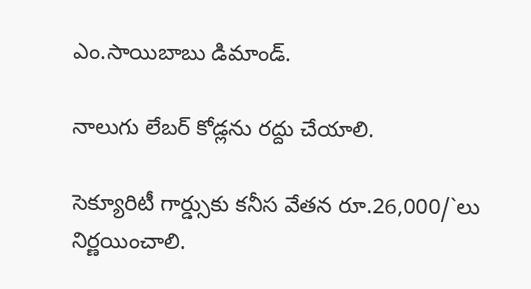ఎం.సాయిబాబు డిమాండ్‌.

నాలుగు లేబర్‌ కోడ్లను రద్దు చేయాలి.

సెక్యూరిటీ గార్డ్సుకు కనీస వేతన రూ.26,000/`లు నిర్ణయించాలి.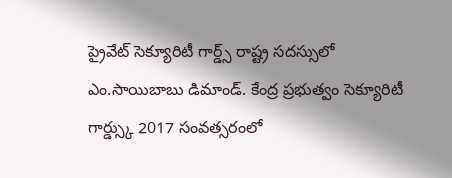ప్రైవేట్‌ సెక్యూరిటీ గార్డ్స్‌ రాష్ట్ర సదస్సులో ఎం.సాయిబాబు డిమాండ్‌. కేంద్ర ప్రభుత్వం సెక్యూరిటీ గార్డ్స్కు 2017 సంవత్సరంలో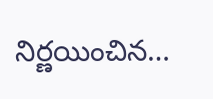నిర్ణయించిన…